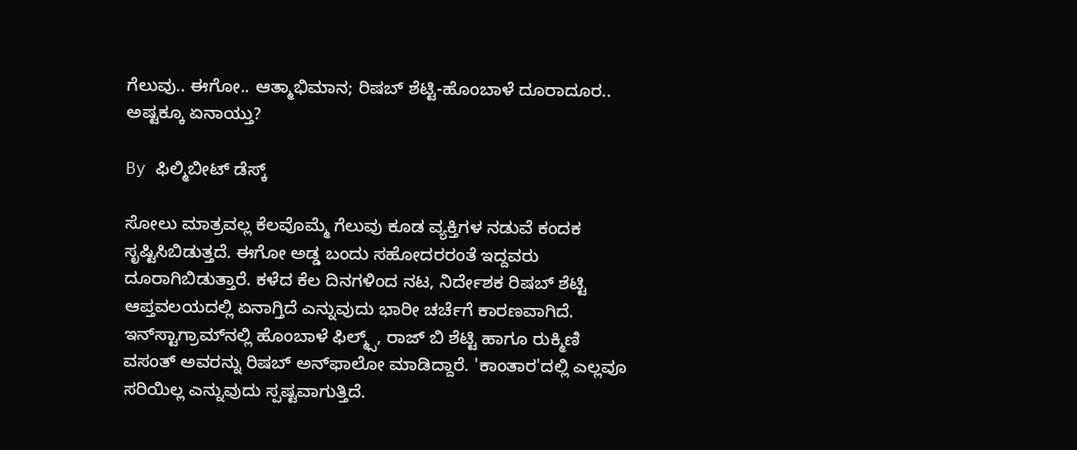ಗೆಲುವು.. ಈಗೋ.. ಆತ್ಮಾಭಿಮಾನ; ರಿಷಬ್ ಶೆಟ್ಟಿ-ಹೊಂಬಾಳೆ ದೂರಾದೂರ.. ಅಷ್ಟಕ್ಕೂ ಏನಾಯ್ತು?

By ಫಿಲ್ಮಿಬೀಟ್ ಡೆಸ್ಕ್

ಸೋಲು ಮಾತ್ರವಲ್ಲ ಕೆಲವೊಮ್ಮೆ ಗೆಲುವು ಕೂಡ ವ್ಯಕ್ತಿಗಳ ನಡುವೆ ಕಂದಕ ಸೃಷ್ಟಿಸಿಬಿಡುತ್ತದೆ. ಈಗೋ ಅಡ್ಡ ಬಂದು ಸಹೋದರರಂತೆ ಇದ್ದವರು ದೂರಾಗಿಬಿಡುತ್ತಾರೆ. ಕಳೆದ ಕೆಲ ದಿನಗಳಿಂದ ನಟ, ನಿರ್ದೇಶಕ ರಿಷಬ್ ಶೆಟ್ಟಿ ಆಪ್ತವಲಯದಲ್ಲಿ ಏನಾಗ್ತಿದೆ ಎನ್ನುವುದು ಭಾರೀ ಚರ್ಚೆಗೆ ಕಾರಣವಾಗಿದೆ. ಇನ್‌ಸ್ಟಾಗ್ರಾಮ್‌ನಲ್ಲಿ ಹೊಂಬಾಳೆ ಫಿಲ್ಮ್ಸ್, ರಾಜ್ ಬಿ ಶೆಟ್ಟಿ ಹಾಗೂ ರುಕ್ಮಿಣಿ ವಸಂತ್ ಅವರನ್ನು ರಿಷಬ್ ಅನ್‌ಫಾಲೋ ಮಾಡಿದ್ದಾರೆ. 'ಕಾಂತಾರ'ದಲ್ಲಿ ಎಲ್ಲವೂ ಸರಿಯಿಲ್ಲ ಎನ್ನುವುದು ಸ್ಪಷ್ಟವಾಗುತ್ತಿದೆ.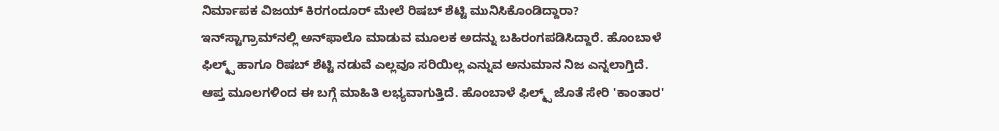ನಿರ್ಮಾಪಕ ವಿಜಯ್ ಕಿರಗಂದೂರ್ ಮೇಲೆ ರಿಷಬ್ ಶೆಟ್ಟಿ ಮುನಿಸಿಕೊಂಡಿದ್ದಾರಾ? ಇನ್‌ಸ್ಟಾಗ್ರಾಮ್‌ನಲ್ಲಿ ಅನ್‌ಫಾಲೊ ಮಾಡುವ ಮೂಲಕ ಅದನ್ನು ಬಹಿರಂಗಪಡಿಸಿದ್ದಾರೆ. ಹೊಂಬಾಳೆ ಫಿಲ್ಮ್ಸ್ ಹಾಗೂ ರಿಷಬ್ ಶೆಟ್ಟಿ ನಡುವೆ ಎಲ್ಲವೂ ಸರಿಯಿಲ್ಲ ಎನ್ನುವ ಅನುಮಾನ ನಿಜ ಎನ್ನಲಾಗ್ತಿದೆ. ಆಪ್ತ ಮೂಲಗಳಿಂದ ಈ ಬಗ್ಗೆ ಮಾಹಿತಿ ಲಭ್ಯವಾಗುತ್ತಿದೆ. ಹೊಂಬಾಳೆ ಫಿಲ್ಮ್ಸ್ ಜೊತೆ ಸೇರಿ 'ಕಾಂತಾರ'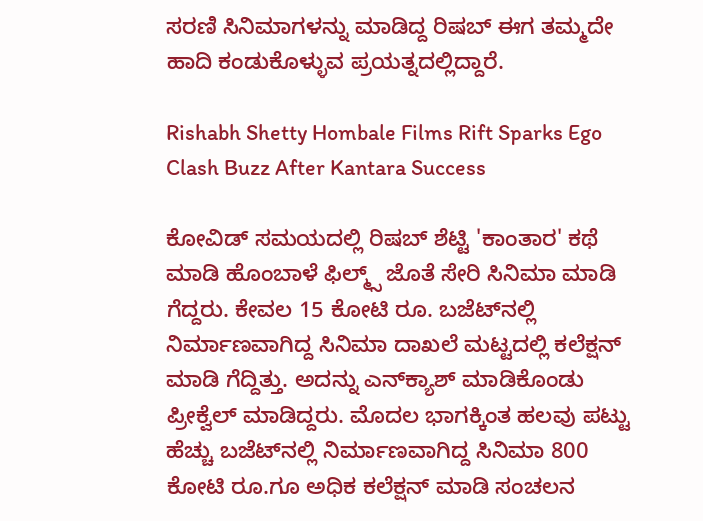ಸರಣಿ ಸಿನಿಮಾಗಳನ್ನು ಮಾಡಿದ್ದ ರಿಷಬ್ ಈಗ ತಮ್ಮದೇ ಹಾದಿ ಕಂಡುಕೊಳ್ಳುವ ಪ್ರಯತ್ನದಲ್ಲಿದ್ದಾರೆ.

Rishabh Shetty Hombale Films Rift Sparks Ego Clash Buzz After Kantara Success

ಕೋವಿಡ್ ಸಮಯದಲ್ಲಿ ರಿಷಬ್ ಶೆಟ್ಟಿ 'ಕಾಂತಾರ' ಕಥೆ ಮಾಡಿ ಹೊಂಬಾಳೆ ಫಿಲ್ಮ್ಸ್ ಜೊತೆ ಸೇರಿ ಸಿನಿಮಾ ಮಾಡಿ ಗೆದ್ದರು. ಕೇವಲ 15 ಕೋಟಿ ರೂ. ಬಜೆಟ್‌ನಲ್ಲಿ ನಿರ್ಮಾಣವಾಗಿದ್ದ ಸಿನಿಮಾ ದಾಖಲೆ ಮಟ್ಟದಲ್ಲಿ ಕಲೆಕ್ಷನ್ ಮಾಡಿ ಗೆದ್ದಿತ್ತು. ಅದನ್ನು ಎನ್‌ಕ್ಯಾಶ್ ಮಾಡಿಕೊಂಡು ಪ್ರೀಕ್ವೆಲ್ ಮಾಡಿದ್ದರು. ಮೊದಲ ಭಾಗಕ್ಕಿಂತ ಹಲವು ಪಟ್ಟು ಹೆಚ್ಚು ಬಜೆಟ್‌ನಲ್ಲಿ ನಿರ್ಮಾಣವಾಗಿದ್ದ ಸಿನಿಮಾ 800 ಕೋಟಿ ರೂ.ಗೂ ಅಧಿಕ ಕಲೆಕ್ಷನ್ ಮಾಡಿ ಸಂಚಲನ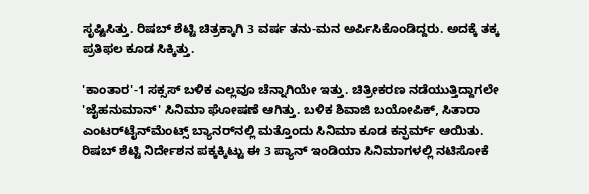ಸೃಷ್ಟಿಸಿತ್ತು. ರಿಷಬ್ ಶೆಟ್ಟಿ ಚಿತ್ರಕ್ಕಾಗಿ 3 ವರ್ಷ ತನು-ಮನ ಅರ್ಪಿಸಿಕೊಂಡಿದ್ದರು. ಅದಕ್ಕೆ ತಕ್ಕ ಪ್ರತಿಫಲ ಕೂಡ ಸಿಕ್ಕಿತ್ತು.

'ಕಾಂತಾರ'-1 ಸಕ್ಸಸ್ ಬಳಿಕ ಎಲ್ಲವೂ ಚೆನ್ನಾಗಿಯೇ ಇತ್ತು. ಚಿತ್ರೀಕರಣ ನಡೆಯುತ್ತಿದ್ದಾಗಲೇ 'ಜೈಹನುಮಾನ್' ಸಿನಿಮಾ ಘೋಷಣೆ ಆಗಿತ್ತು. ಬಳಿಕ ಶಿವಾಜಿ ಬಯೋಪಿಕ್, ಸಿತಾರಾ ಎಂಟರ್‌ಟೈನ್‌ಮೆಂಟ್ಸ್ ಬ್ಯಾನರ್‌ನಲ್ಲಿ ಮತ್ತೊಂದು ಸಿನಿಮಾ ಕೂಡ ಕನ್ಫರ್ಮ್‌ ಆಯಿತು. ರಿಷಬ್ ಶೆಟ್ಟಿ ನಿರ್ದೇಶನ ಪಕ್ಕಕ್ಕಿಟ್ಟು ಈ 3 ಪ್ಯಾನ್ ಇಂಡಿಯಾ ಸಿನಿಮಾಗಳಲ್ಲಿ ನಟಿಸೋಕೆ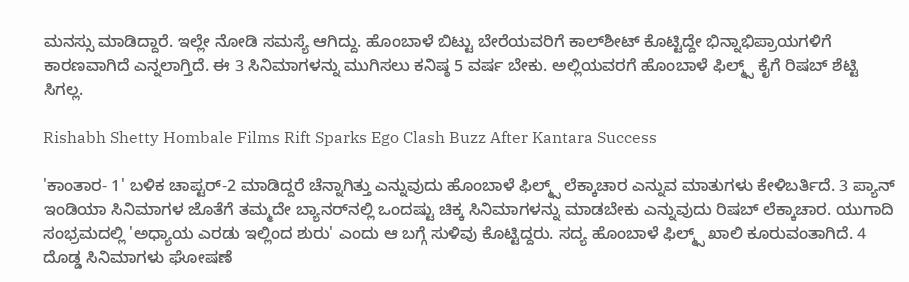ಮನಸ್ಸು ಮಾಡಿದ್ದಾರೆ. ಇಲ್ಲೇ ನೋಡಿ ಸಮಸ್ಯೆ ಆಗಿದ್ದು. ಹೊಂಬಾಳೆ ಬಿಟ್ಟು ಬೇರೆಯವರಿಗೆ ಕಾಲ್‌ಶೀಟ್ ಕೊಟ್ಟಿದ್ದೇ ಭಿನ್ನಾಭಿಪ್ರಾಯಗಳಿಗೆ ಕಾರಣವಾಗಿದೆ ಎನ್ನಲಾಗ್ತಿದೆ. ಈ 3 ಸಿನಿಮಾಗಳನ್ನು ಮುಗಿಸಲು ಕನಿಷ್ಠ 5 ವರ್ಷ ಬೇಕು. ಅಲ್ಲಿಯವರಗೆ ಹೊಂಬಾಳೆ ಫಿಲ್ಮ್ಸ್‌ ಕೈಗೆ ರಿಷಬ್ ಶೆಟ್ಟಿ ಸಿಗಲ್ಲ.

Rishabh Shetty Hombale Films Rift Sparks Ego Clash Buzz After Kantara Success

'ಕಾಂತಾರ- 1' ಬಳಿಕ ಚಾಪ್ಟರ್-2 ಮಾಡಿದ್ದರೆ ಚೆನ್ನಾಗಿತ್ತು ಎನ್ನುವುದು ಹೊಂಬಾಳೆ ಫಿಲ್ಮ್ಸ್ ಲೆಕ್ಕಾಚಾರ ಎನ್ನುವ ಮಾತುಗಳು ಕೇಳಿಬರ್ತಿದೆ. 3 ಪ್ಯಾನ್ ಇಂಡಿಯಾ ಸಿನಿಮಾಗಳ ಜೊತೆಗೆ ತಮ್ಮದೇ ಬ್ಯಾನರ್‌ನಲ್ಲಿ ಒಂದಷ್ಟು ಚಿಕ್ಕ ಸಿನಿಮಾಗಳನ್ನು ಮಾಡಬೇಕು ಎನ್ನುವುದು ರಿಷಬ್ ಲೆಕ್ಕಾಚಾರ. ಯುಗಾದಿ ಸಂಭ್ರಮದಲ್ಲಿ 'ಅಧ್ಯಾಯ ಎರಡು ಇಲ್ಲಿಂದ ಶುರು' ಎಂದು ಆ ಬಗ್ಗೆ ಸುಳಿವು ಕೊಟ್ಟಿದ್ದರು. ಸದ್ಯ ಹೊಂಬಾಳೆ ಫಿಲ್ಮ್ಸ್ ಖಾಲಿ ಕೂರುವಂತಾಗಿದೆ. 4 ದೊಡ್ಡ ಸಿನಿಮಾಗಳು ಘೋಷಣೆ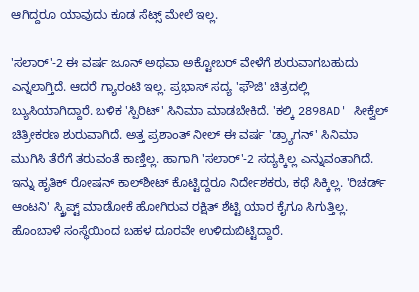ಆಗಿದ್ದರೂ ಯಾವುದು ಕೂಡ ಸೆಟ್ಸ್ ಮೇಲೆ ಇಲ್ಲ.

'ಸಲಾರ್'-2 ಈ ವರ್ಷ ಜೂನ್ ಅಥವಾ ಅಕ್ಟೋಬರ್ ವೇಳೆಗೆ ಶುರುವಾಗಬಹುದು ಎನ್ನಲಾಗ್ತಿದೆ. ಆದರೆ ಗ್ಯಾರಂಟಿ ಇಲ್ಲ. ಪ್ರಭಾಸ್ ಸದ್ಯ 'ಫೌಜಿ' ಚಿತ್ರದಲ್ಲಿ ಬ್ಯುಸಿಯಾಗಿದ್ದಾರೆ. ಬಳಿಕ 'ಸ್ಪಿರಿಟ್' ಸಿನಿಮಾ ಮಾಡಬೇಕಿದೆ. 'ಕಲ್ಕಿ 2898AD' ಸೀಕ್ವೆಲ್ ಚಿತ್ರೀಕರಣ ಶುರುವಾಗಿದೆ. ಅತ್ತ ಪ್ರಶಾಂತ್ ನೀಲ್ ಈ ವರ್ಷ 'ಡ್ರ್ಯಾಗನ್' ಸಿನಿಮಾ ಮುಗಿಸಿ ತೆರೆಗೆ ತರುವಂತೆ ಕಾಣ್ತಿಲ್ಲ. ಹಾಗಾಗಿ 'ಸಲಾರ್'-2 ಸದ್ಯಕ್ಕಿಲ್ಲ ಎನ್ನುವಂತಾಗಿದೆ. ಇನ್ನು ಹೃತಿಕ್ ರೋಷನ್ ಕಾಲ್‌ಶೀಟ್ ಕೊಟ್ಟಿದ್ದರೂ ನಿರ್ದೇಶಕರು, ಕಥೆ ಸಿಕ್ಕಿಲ್ಲ. 'ರಿಚರ್ಡ್ ಆಂಟನಿ' ಸ್ಕ್ರಿಪ್ಟ್ ಮಾಡೋಕೆ ಹೋಗಿರುವ ರಕ್ಷಿತ್ ಶೆಟ್ಟಿ ಯಾರ ಕೈಗೂ ಸಿಗುತ್ತಿಲ್ಲ. ಹೊಂಬಾಳೆ ಸಂಸ್ಥೆಯಿಂದ ಬಹಳ ದೂರವೇ ಉಳಿದುಬಿಟ್ಟಿದ್ದಾರೆ.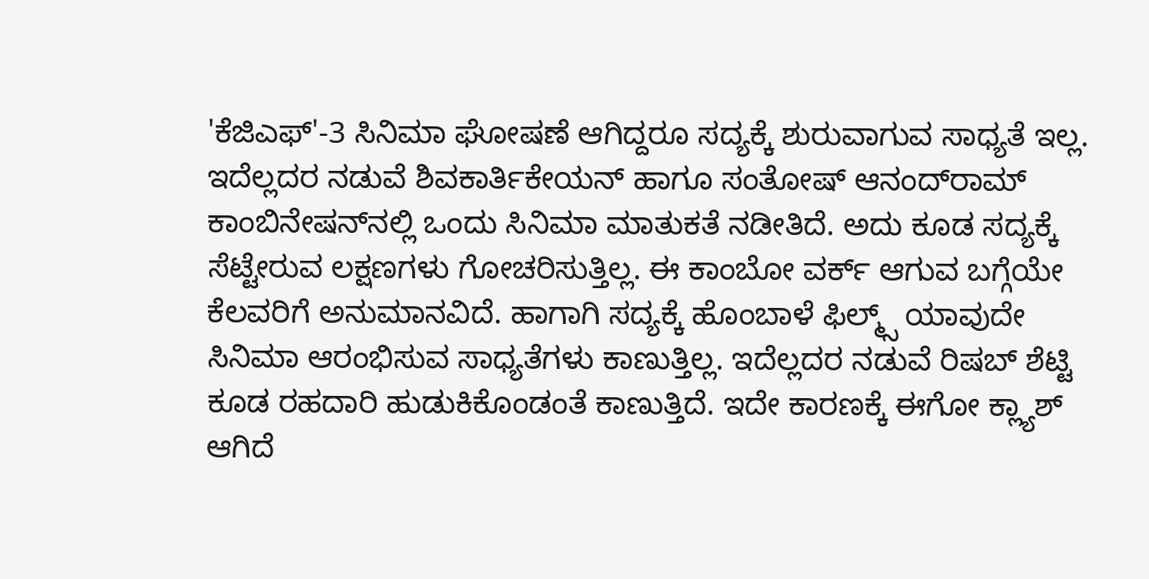'ಕೆಜಿಎಫ್'-3 ಸಿನಿಮಾ ಘೋಷಣೆ ಆಗಿದ್ದರೂ ಸದ್ಯಕ್ಕೆ ಶುರುವಾಗುವ ಸಾಧ್ಯತೆ ಇಲ್ಲ. ಇದೆಲ್ಲದರ ನಡುವೆ ಶಿವಕಾರ್ತಿಕೇಯನ್ ಹಾಗೂ ಸಂತೋಷ್ ಆನಂದ್‌ರಾಮ್ ಕಾಂಬಿನೇಷನ್‌ನಲ್ಲಿ ಒಂದು ಸಿನಿಮಾ ಮಾತುಕತೆ ನಡೀತಿದೆ. ಅದು ಕೂಡ ಸದ್ಯಕ್ಕೆ ಸೆಟ್ಟೇರುವ ಲಕ್ಷಣಗಳು ಗೋಚರಿಸುತ್ತಿಲ್ಲ. ಈ ಕಾಂಬೋ ವರ್ಕ್ ಆಗುವ ಬಗ್ಗೆಯೇ ಕೆಲವರಿಗೆ ಅನುಮಾನವಿದೆ. ಹಾಗಾಗಿ ಸದ್ಯಕ್ಕೆ ಹೊಂಬಾಳೆ ಫಿಲ್ಮ್ಸ್ ಯಾವುದೇ ಸಿನಿಮಾ ಆರಂಭಿಸುವ ಸಾಧ್ಯತೆಗಳು ಕಾಣುತ್ತಿಲ್ಲ. ಇದೆಲ್ಲದರ ನಡುವೆ ರಿಷಬ್ ಶೆಟ್ಟಿ ಕೂಡ ರಹದಾರಿ ಹುಡುಕಿಕೊಂಡಂತೆ ಕಾಣುತ್ತಿದೆ. ಇದೇ ಕಾರಣಕ್ಕೆ ಈಗೋ ಕ್ಲ್ಯಾಶ್ ಆಗಿದೆ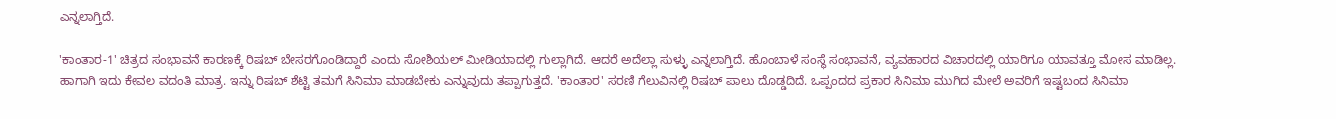ಎನ್ನಲಾಗ್ತಿದೆ.

'ಕಾಂತಾರ-1' ಚಿತ್ರದ ಸಂಭಾವನೆ ಕಾರಣಕ್ಕೆ ರಿಷಬ್ ಬೇಸರಗೊಂಡಿದ್ದಾರೆ ಎಂದು ಸೋಶಿಯಲ್ ಮೀಡಿಯಾದಲ್ಲಿ ಗುಲ್ಲಾಗಿದೆ. ಆದರೆ ಅದೆಲ್ಲಾ ಸುಳ್ಳು ಎನ್ನಲಾಗ್ತಿದೆ. ಹೊಂಬಾಳೆ ಸಂಸ್ಥೆ ಸಂಭಾವನೆ, ವ್ಯವಹಾರದ ವಿಚಾರದಲ್ಲಿ ಯಾರಿಗೂ ಯಾವತ್ತೂ ಮೋಸ ಮಾಡಿಲ್ಲ. ಹಾಗಾಗಿ ಇದು ಕೇವಲ ವದಂತಿ ಮಾತ್ರ. ಇನ್ನು ರಿಷಬ್ ಶೆಟ್ಟಿ ತಮಗೆ ಸಿನಿಮಾ ಮಾಡಬೇಕು ಎನ್ನುವುದು ತಪ್ಪಾಗುತ್ತದೆ. 'ಕಾಂತಾರ' ಸರಣಿ ಗೆಲುವಿನಲ್ಲಿ ರಿಷಬ್ ಪಾಲು ದೊಡ್ಡದಿದೆ. ಒಪ್ಪಂದದ ಪ್ರಕಾರ ಸಿನಿಮಾ ಮುಗಿದ ಮೇಲೆ ಅವರಿಗೆ ಇಷ್ಟಬಂದ ಸಿನಿಮಾ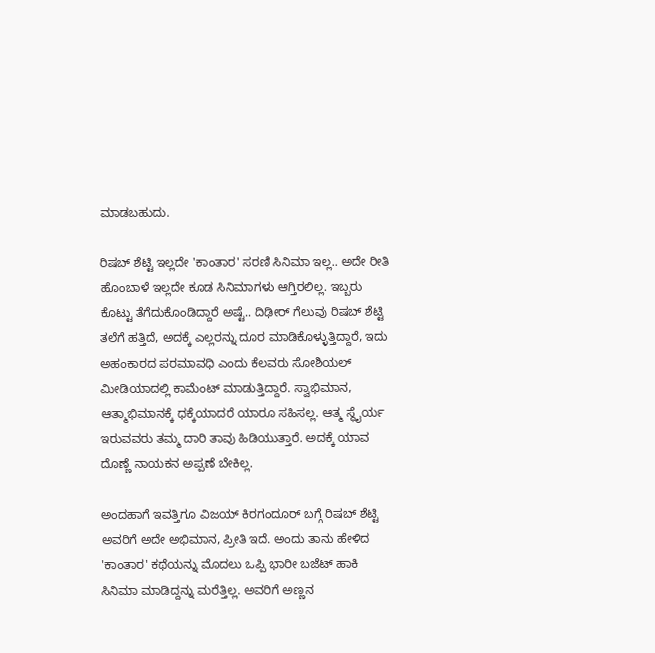ಮಾಡಬಹುದು.

ರಿಷಬ್ ಶೆಟ್ಟಿ ಇಲ್ಲದೇ 'ಕಾಂತಾರ' ಸರಣಿ ಸಿನಿಮಾ ಇಲ್ಲ.. ಅದೇ ರೀತಿ ಹೊಂಬಾಳೆ ಇಲ್ಲದೇ ಕೂಡ ಸಿನಿಮಾಗಳು ಆಗ್ತಿರಲಿಲ್ಲ. ಇಬ್ಬರು ಕೊಟ್ಟು ತೆಗೆದುಕೊಂಡಿದ್ದಾರೆ ಅಷ್ಟೆ.. ದಿಢೀರ್ ಗೆಲುವು ರಿಷಬ್ ಶೆಟ್ಟಿ ತಲೆಗೆ ಹತ್ತಿದೆ, ಅದಕ್ಕೆ ಎಲ್ಲರನ್ನು ದೂರ ಮಾಡಿಕೊಳ್ಳುತ್ತಿದ್ದಾರೆ, ಇದು ಅಹಂಕಾರದ ಪರಮಾವಧಿ ಎಂದು ಕೆಲವರು ಸೋಶಿಯಲ್ ಮೀಡಿಯಾದಲ್ಲಿ ಕಾಮೆಂಟ್ ಮಾಡುತ್ತಿದ್ದಾರೆ. ಸ್ವಾಭಿಮಾನ, ಆತ್ಮಾಭಿಮಾನಕ್ಕೆ ಧಕ್ಕೆಯಾದರೆ ಯಾರೂ ಸಹಿಸಲ್ಲ. ಆತ್ಮ ಸ್ಥೈರ್ಯ ಇರುವವರು ತಮ್ಮ ದಾರಿ ತಾವು ಹಿಡಿಯುತ್ತಾರೆ. ಅದಕ್ಕೆ ಯಾವ ದೊಣ್ಣೆ ನಾಯಕನ ಅಪ್ಪಣೆ ಬೇಕಿಲ್ಲ.

ಅಂದಹಾಗೆ ಇವತ್ತಿಗೂ ವಿಜಯ್ ಕಿರಗಂದೂರ್ ಬಗ್ಗೆ ರಿಷಬ್ ಶೆಟ್ಟಿ ಅವರಿಗೆ ಅದೇ ಅಭಿಮಾನ, ಪ್ರೀತಿ ಇದೆ. ಅಂದು ತಾನು ಹೇಳಿದ 'ಕಾಂತಾರ' ಕಥೆಯನ್ನು ಮೊದಲು ಒಪ್ಪಿ ಭಾರೀ ಬಜೆಟ್ ಹಾಕಿ ಸಿನಿಮಾ ಮಾಡಿದ್ದನ್ನು ಮರೆತ್ತಿಲ್ಲ. ಅವರಿಗೆ ಅಣ್ಣನ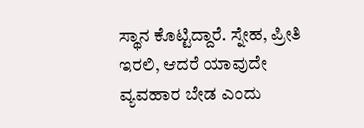ಸ್ಥಾನ ಕೊಟ್ಟಿದ್ದಾರೆ. ಸ್ನೇಹ, ಪ್ರೀತಿ ಇರಲಿ, ಆದರೆ ಯಾವುದೇ ವ್ಯವಹಾರ ಬೇಡ ಎಂದು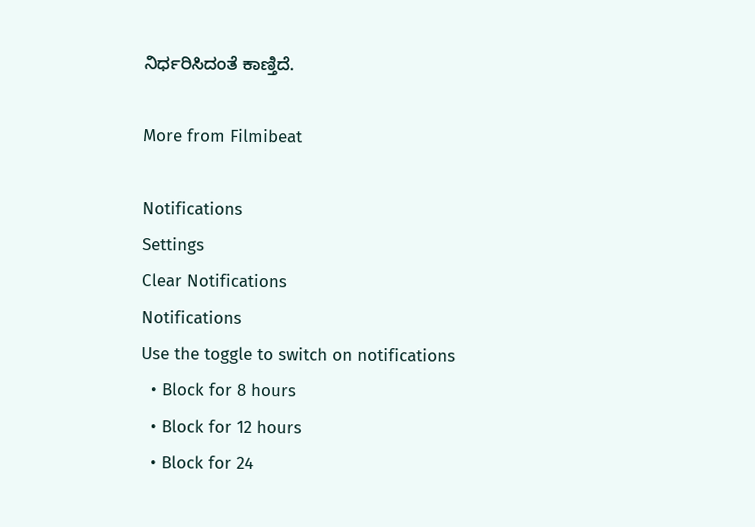ನಿರ್ಧರಿಸಿದಂತೆ ಕಾಣ್ತಿದೆ.

More from Filmibeat

Notifications
Settings
Clear Notifications
Notifications
Use the toggle to switch on notifications
  • Block for 8 hours
  • Block for 12 hours
  • Block for 24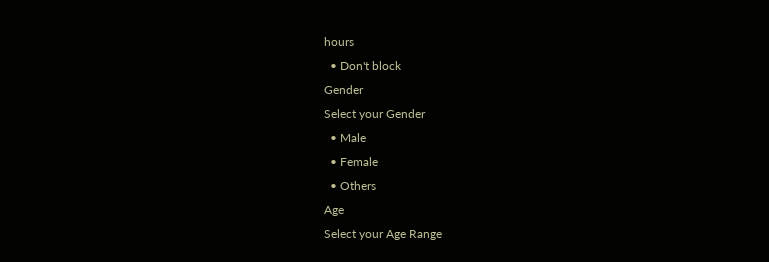hours
  • Don't block
Gender
Select your Gender
  • Male
  • Female
  • Others
Age
Select your Age Range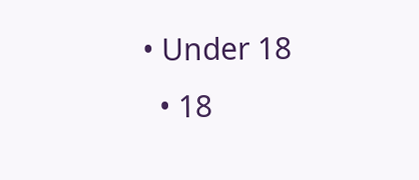• Under 18
  • 18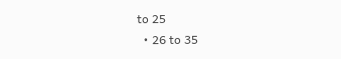to 25
  • 26 to 35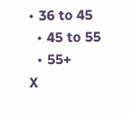• 36 to 45
  • 45 to 55
  • 55+
X